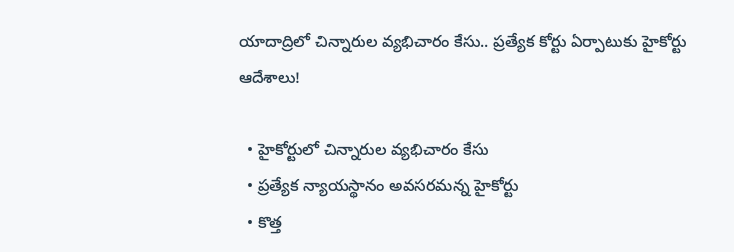యాదాద్రిలో చిన్నారుల వ్యభిచారం కేసు.. ప్రత్యేక కోర్టు ఏర్పాటుకు హైకోర్టు ఆదేశాలు!

  • హైకోర్టులో చిన్నారుల వ్యభిచారం కేసు
  • ప్రత్యేక న్యాయస్థానం అవసరమన్న హైకోర్టు
  • కొత్త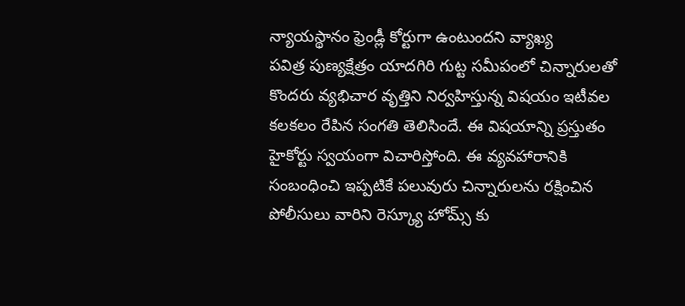న్యాయస్థానం ఫ్రెండ్లీ కోర్టుగా ఉంటుందని వ్యాఖ్య
పవిత్ర పుణ్యక్షేత్రం యాదగిరి గుట్ట సమీపంలో చిన్నారులతో కొందరు వ్యభిచార వృత్తిని నిర్వహిస్తున్న విషయం ఇటీవల కలకలం రేపిన సంగతి తెలిసిందే. ఈ విషయాన్ని ప్రస్తుతం హైకోర్టు స్వయంగా విచారిస్తోంది. ఈ వ్యవహారానికి సంబంధించి ఇప్పటికే పలువురు చిన్నారులను రక్షించిన పోలీసులు వారిని రెస్క్యూ హోమ్స్ కు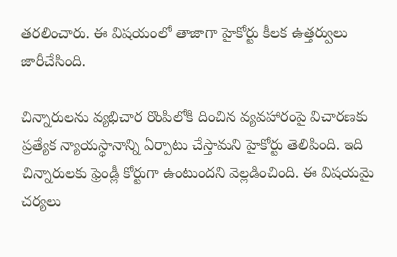తరలించారు. ఈ విషయంలో తాజాగా హైకోర్టు కీలక ఉత్తర్వులు జారీచేసింది.

చిన్నారులను వ్యభిచార రొంపిలోకి దించిన వ్యవహారంపై విచారణకు ప్రత్యేక న్యాయస్థానాన్ని ఏర్పాటు చేస్తామని హైకోర్టు తెలిపింది. ఇది చిన్నారులకు ఫ్రెండ్లీ కోర్టుగా ఉంటుందని వెల్లడించింది. ఈ విషయమై చర్యలు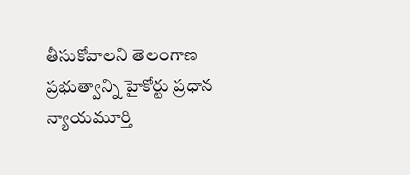తీసుకోవాలని తెలంగాణ ప్రభుత్వాన్ని హైకోర్టు ప్రధాన న్యాయమూర్తి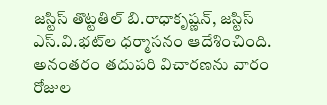జస్టిస్‌ తొట్టతిల్‌ బి.రాధాకృష్ణన్, జస్టిస్‌ ఎస్‌.వి.భట్‌ల ధర్మాసనం ఆదేశించింది. అనంతరం తదుపరి విచారణను వారం రోజుల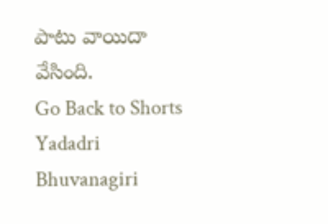పాటు వాయిదా వేసింది.
Go Back to Shorts
Yadadri Bhuvanagiri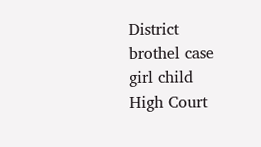District
brothel case
girl child
High Court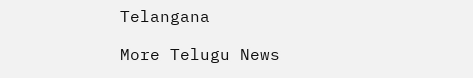Telangana

More Telugu News